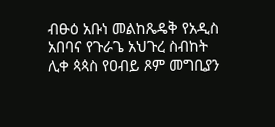ብፁዕ አቡነ መልከጼዴቅ የአዲስ አበባና የጉራጌ አህጉረ ስብከት ሊቀ ጳጳስ የዐብይ ጾም መግቢያን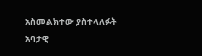አስመልክተው ያስተላለፉት አባታዊ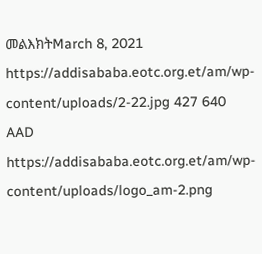መልእክትMarch 8, 2021 https://addisababa.eotc.org.et/am/wp-content/uploads/2-22.jpg 427 640 AAD https://addisababa.eotc.org.et/am/wp-content/uploads/logo_am-2.png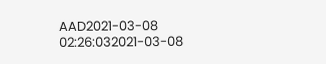AAD2021-03-08 02:26:032021-03-08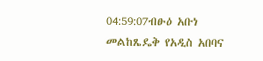04:59:07ብፁዕ አቡነ መልከጼዴቅ የአዲስ አበባና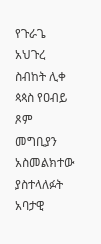የጉራጌ አህጉረ ስብከት ሊቀ ጳጳስ የዐብይ ጾም መግቢያን አስመልክተው ያስተላለፉት አባታዊ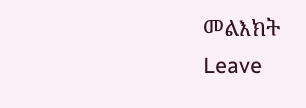መልእክት
Leave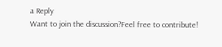a Reply
Want to join the discussion?Feel free to contribute!